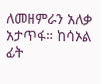ለመዘምራን አለቃ አታጥፋ። ከሳኦል ፊት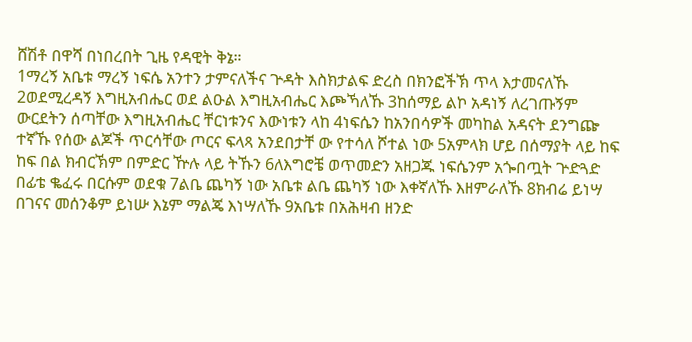ሸሽቶ በዋሻ በነበረበት ጊዜ የዳዊት ቅኔ።
1ማረኝ አቤቱ ማረኝ ነፍሴ አንተን ታምናለችና ጕዳት እስክታልፍ ድረስ በክንፎችኽ ጥላ እታመናለኹ 2ወደሚረዳኝ እግዚአብሔር ወደ ልዑል እግዚአብሔር እጮኻለኹ 3ከሰማይ ልኮ አዳነኝ ለረገጡኝም ውርደትን ሰጣቸው እግዚአብሔር ቸርነቱንና እውነቱን ላከ 4ነፍሴን ከአንበሳዎች መካከል አዳናት ደንግጬ ተኛኹ የሰው ልጆች ጥርሳቸው ጦርና ፍላጻ አንደበታቸ ው የተሳለ ሾተል ነው 5አምላክ ሆይ በሰማያት ላይ ከፍ ከፍ በል ክብርኽም በምድር ዅሉ ላይ ትኹን 6ለእግሮቼ ወጥመድን አዘጋጁ ነፍሴንም አጐበጧት ጕድጓድ በፊቴ ቈፈሩ በርሱም ወደቁ 7ልቤ ጨካኝ ነው አቤቱ ልቤ ጨካኝ ነው እቀኛለኹ እዘምራለኹ 8ክብሬ ይነሣ በገናና መሰንቆም ይነሡ እኔም ማልጄ እነሣለኹ 9አቤቱ በአሕዛብ ዘንድ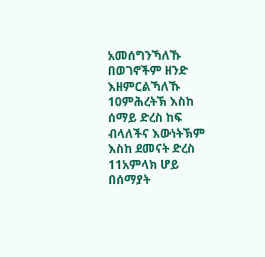አመሰግንኻለኹ በወገኖችም ዘንድ እዘምርልኻለኹ 10ምሕረትኽ እስከ ሰማይ ድረስ ከፍ ብላለችና እውነትኽም እስከ ደመናት ድረስ 11አምላክ ሆይ በሰማያት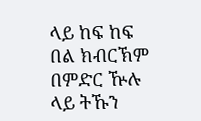ላይ ከፍ ከፍ በል ክብርኽም በምድር ዅሉ ላይ ትኹን